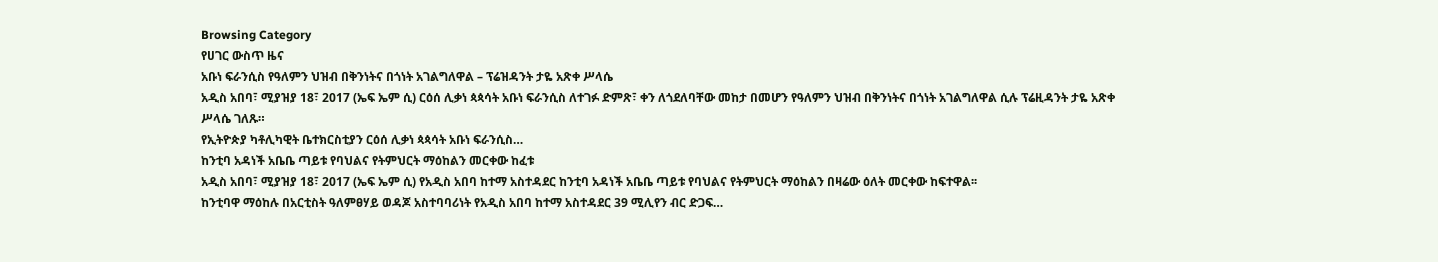Browsing Category
የሀገር ውስጥ ዜና
አቡነ ፍራንሲስ የዓለምን ህዝብ በቅንነትና በጎነት አገልግለዋል – ፕሬዝዳንት ታዬ አጽቀ ሥላሴ
አዲስ አበባ፣ ሚያዝያ 18፣ 2017 (ኤፍ ኤም ሲ) ርዕሰ ሊቃነ ጳጳሳት አቡነ ፍራንሲስ ለተገፉ ድምጽ፣ ቀን ለጎደለባቸው መከታ በመሆን የዓለምን ህዝብ በቅንነትና በጎነት አገልግለዋል ሲሉ ፕሬዚዳንት ታዬ አጽቀ ሥላሴ ገለጹ።
የኢትዮጵያ ካቶሊካዊት ቤተክርስቲያን ርዕሰ ሊቃነ ጳጳሳት አቡነ ፍራንሲስ…
ከንቲባ አዳነች አቤቤ ጣይቱ የባህልና የትምህርት ማዕከልን መርቀው ከፈቱ
አዲስ አበባ፣ ሚያዝያ 18፣ 2017 (ኤፍ ኤም ሲ) የአዲስ አበባ ከተማ አስተዳደር ከንቲባ አዳነች አቤቤ ጣይቱ የባህልና የትምህርት ማዕከልን በዛሬው ዕለት መርቀው ከፍተዋል፡፡
ከንቲባዋ ማዕከሉ በአርቲስት ዓለምፀሃይ ወዳጆ አስተባባሪነት የአዲስ አበባ ከተማ አስተዳደር 39 ሚሊየን ብር ድጋፍ…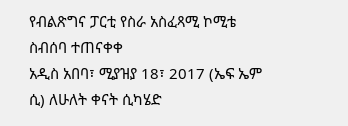የብልጽግና ፓርቲ የስራ አስፈጻሚ ኮሚቴ ስብሰባ ተጠናቀቀ
አዲስ አበባ፣ ሚያዝያ 18፣ 2017 (ኤፍ ኤም ሲ) ለሁለት ቀናት ሲካሄድ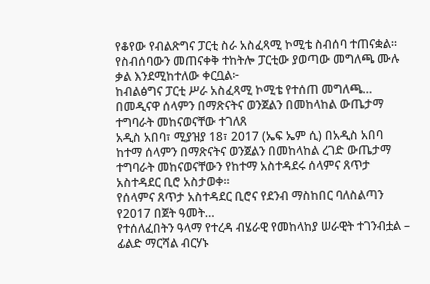የቆየው የብልጽግና ፓርቲ ስራ አስፈጻሚ ኮሚቴ ስብሰባ ተጠናቋል።
የስብሰባውን መጠናቀቅ ተከትሎ ፓርቲው ያወጣው መግለጫ ሙሉ ቃል እንደሚከተለው ቀርቧል፦
ከብልፅግና ፓርቲ ሥራ አስፈጻሚ ኮሚቴ የተሰጠ መግለጫ…
በመዲናዋ ሰላምን በማጽናትና ወንጀልን በመከላከል ውጤታማ ተግባራት መከናወናቸው ተገለጸ
አዲስ አበባ፣ ሚያዝያ 18፣ 2017 (ኤፍ ኤም ሲ) በአዲስ አበባ ከተማ ሰላምን በማጽናትና ወንጀልን በመከላከል ረገድ ውጤታማ ተግባራት መከናወናቸውን የከተማ አስተዳደሩ ሰላምና ጸጥታ አስተዳደር ቢሮ አስታወቀ።
የሰላምና ጸጥታ አስተዳደር ቢሮና የደንብ ማስከበር ባለስልጣን የ2017 በጀት ዓመት…
የተሰለፈበትን ዓላማ የተረዳ ብሄራዊ የመከላከያ ሠራዊት ተገንብቷል – ፊልድ ማርሻል ብርሃኑ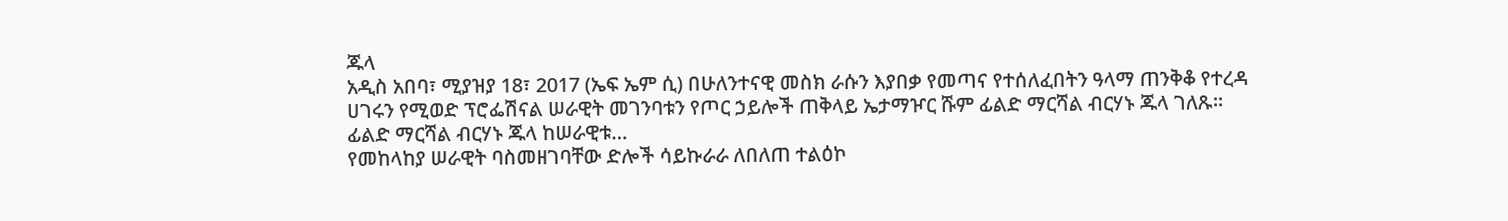ጁላ
አዲስ አበባ፣ ሚያዝያ 18፣ 2017 (ኤፍ ኤም ሲ) በሁለንተናዊ መስክ ራሱን እያበቃ የመጣና የተሰለፈበትን ዓላማ ጠንቅቆ የተረዳ ሀገሩን የሚወድ ፕሮፌሽናል ሠራዊት መገንባቱን የጦር ኃይሎች ጠቅላይ ኤታማዦር ሹም ፊልድ ማርሻል ብርሃኑ ጁላ ገለጹ፡፡
ፊልድ ማርሻል ብርሃኑ ጁላ ከሠራዊቱ…
የመከላከያ ሠራዊት ባስመዘገባቸው ድሎች ሳይኩራራ ለበለጠ ተልዕኮ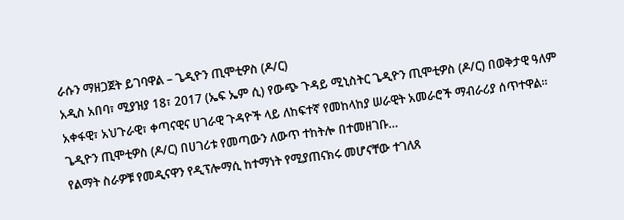ራሱን ማዘጋጀት ይገባዋል – ጌዲዮን ጢሞቲዎስ (ዶ/ር)
አዲስ አበባ፣ ሚያዝያ 18፣ 2017 (ኤፍ ኤም ሲ) የውጭ ጉዳይ ሚኒስትር ጌዲዮን ጢሞቲዎስ (ዶ/ር) በወቅታዊ ዓለም አቀፋዊ፣ አህጉራዊ፣ ቀጣናዊና ሀገራዊ ጉዳዮች ላይ ለከፍተኛ የመከላከያ ሠራዊት አመራሮች ማብራሪያ ሰጥተዋል።
ጌዲዮን ጢሞቲዎስ (ዶ/ር) በሀገሪቱ የመጣውን ለውጥ ተከትሎ በተመዘገቡ…
የልማት ስራዎቹ የመዲናዋን የዲፕሎማሲ ከተማነት የሚያጠናክሩ መሆናቸው ተገለጸ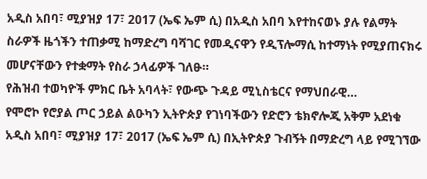አዲስ አበባ፣ ሚያዝያ 17፣ 2017 (ኤፍ ኤም ሲ) በአዲስ አበባ እየተከናወኑ ያሉ የልማት ስራዎች ዜጎችን ተጠቃሚ ከማድረግ ባሻገር የመዲናዋን የዲፕሎማሲ ከተማነት የሚያጠናክሩ መሆናቸውን የተቋማት የስራ ኃላፊዎች ገለፁ።
የሕዝብ ተወካዮች ምክር ቤት አባላት፣ የውጭ ጉዳይ ሚኒስቴርና የማህበራዊ…
የሞሮኮ የሮያል ጦር ኃይል ልዑካን ኢትዮጵያ የገነባችውን የድሮን ቴክኖሎጂ አቅም አደነቁ
አዲስ አበባ፣ ሚያዝያ 17፣ 2017 (ኤፍ ኤም ሲ) በኢትዮጵያ ጉብኝት በማድረግ ላይ የሚገኘው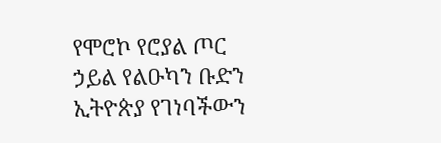የሞሮኮ የሮያል ጦር ኃይል የልዑካን ቡድን ኢትዮጵያ የገነባችውን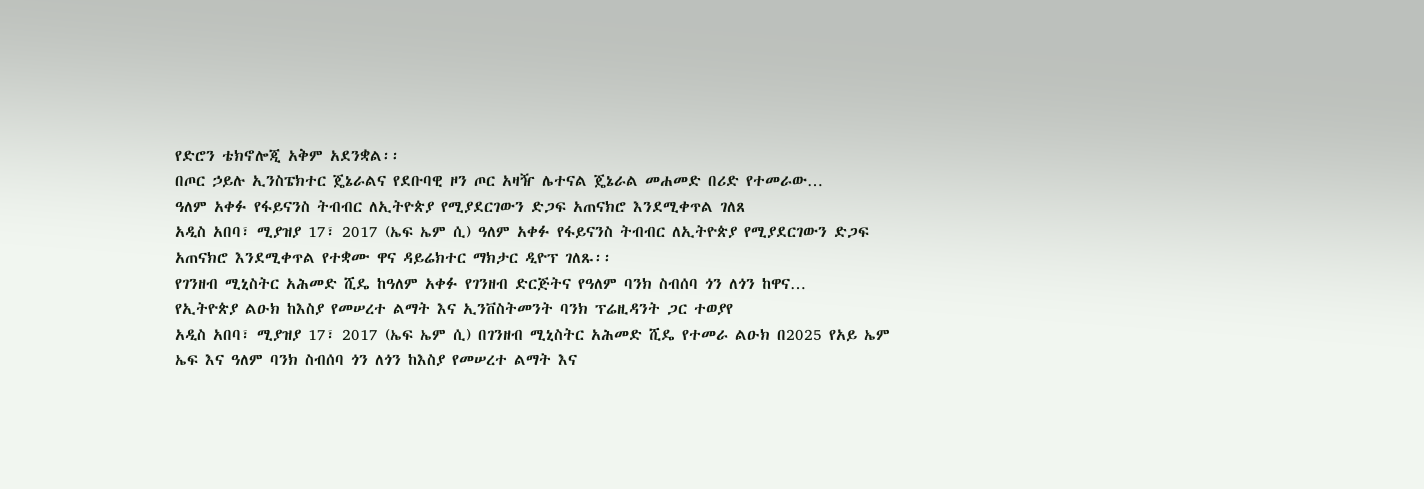የድሮን ቴክኖሎጂ አቅም አደንቋል፡፡
በጦር ኃይሉ ኢንስፔክተር ጄኔራልና የደቡባዊ ዞን ጦር አዛዥ ሌተናል ጄኔራል መሐመድ በሪድ የተመራው…
ዓለም አቀፉ የፋይናንስ ትብብር ለኢትዮጵያ የሚያደርገውን ድጋፍ አጠናክሮ እንደሚቀጥል ገለጸ
አዲስ አበባ፣ ሚያዝያ 17፣ 2017 (ኤፍ ኤም ሲ) ዓለም አቀፉ የፋይናንስ ትብብር ለኢትዮጵያ የሚያደርገውን ድጋፍ አጠናክሮ እንደሚቀጥል የተቋሙ ዋና ዳይሬክተር ማክታር ዲዮፕ ገለጹ፡፡
የገንዘብ ሚኒስትር አሕመድ ሺዴ ከዓለም አቀፉ የገንዘብ ድርጅትና የዓለም ባንክ ስብሰባ ጎን ለጎን ከዋና…
የኢትዮጵያ ልዑክ ከእስያ የመሠረተ ልማት እና ኢንቨስትመንት ባንክ ፕሬዚዳንት ጋር ተወያየ
አዲስ አበባ፣ ሚያዝያ 17፣ 2017 (ኤፍ ኤም ሲ) በገንዘብ ሚኒስትር አሕመድ ሺዴ የተመራ ልዑክ በ2025 የአይ ኤም ኤፍ እና ዓለም ባንክ ስብሰባ ጎን ለጎን ከእስያ የመሠረተ ልማት እና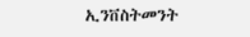ኢንቨስትመንት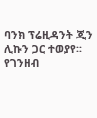ባንክ ፕሬዚዳንት ጂን ሊኩን ጋር ተወያየ፡፡
የገንዘብ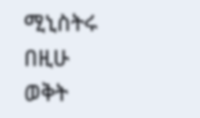ሚኒስትሩ በዚሁ ወቅት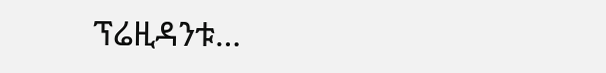ፕሬዚዳንቱ…